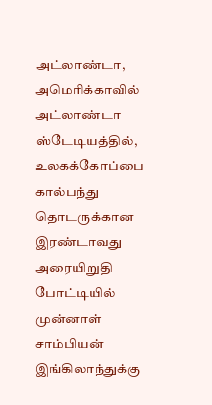அட்லாண்டா,
அமெரிக்காவில் அட்லாண்டா ஸ்டேடியத்தில், உலகக்கோப்பை கால்பந்து தொடருக்கான இரண்டாவது அரையிறுதி போட்டியில் முன்னாள் சாம்பியன் இங்கிலாந்துக்கு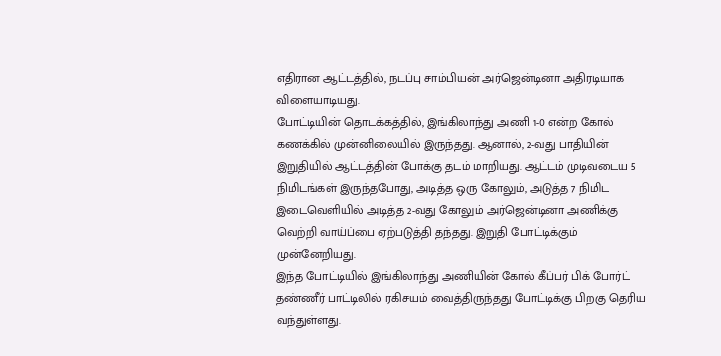எதிரான ஆட்டத்தில், நடப்பு சாம்பியன் அர்ஜென்டினா அதிரடியாக விளையாடியது.
போட்டியின் தொடக்கத்தில், இங்கிலாந்து அணி 1-0 என்ற கோல் கணக்கில் முன்னிலையில் இருந்தது. ஆனால், 2-வது பாதியின் இறுதியில் ஆட்டத்தின் போக்கு தடம் மாறியது. ஆட்டம் முடிவடைய 5 நிமிடங்கள் இருந்தபோது, அடித்த ஒரு கோலும், அடுத்த 7 நிமிட இடைவெளியில் அடித்த 2-வது கோலும் அர்ஜென்டினா அணிக்கு வெற்றி வாய்ப்பை ஏற்படுத்தி தந்தது. இறுதி போட்டிக்கும் முன்னேறியது.
இந்த போட்டியில் இங்கிலாந்து அணியின் கோல் கீப்பர் பிக் போர்ட் தண்ணீர் பாட்டிலில் ரகிசயம் வைத்திருந்தது போட்டிக்கு பிறகு தெரிய வந்துள்ளது.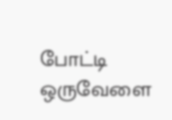போட்டி ஒருவேளை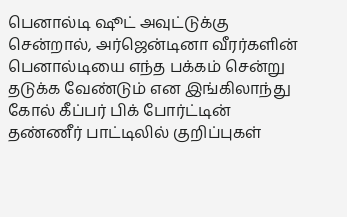பெனால்டி ஷூட் அவுட்டுக்கு சென்றால், அர்ஜென்டினா வீரர்களின் பெனால்டியை எந்த பக்கம் சென்று தடுக்க வேண்டும் என இங்கிலாந்து கோல் கீப்பர் பிக் போர்ட்டின் தண்ணீர் பாட்டிலில் குறிப்புகள்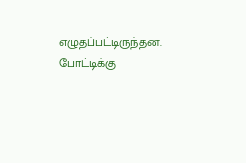எழுதப்பட்டிருந்தன.
போட்டிக்கு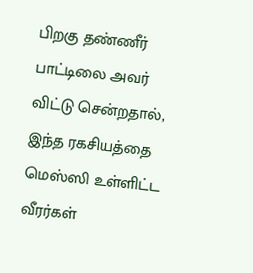பிறகு தண்ணீர் பாட்டிலை அவர் விட்டு சென்றதால், இந்த ரகசியத்தை மெஸ்ஸி உள்ளிட்ட வீரர்கள்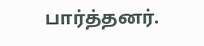பார்த்தனர்.